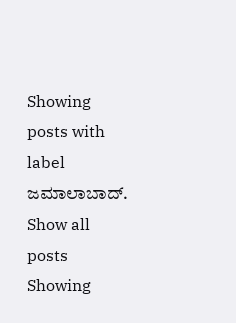Showing posts with label ಜಮಾಲಾಬಾದ್. Show all posts
Showing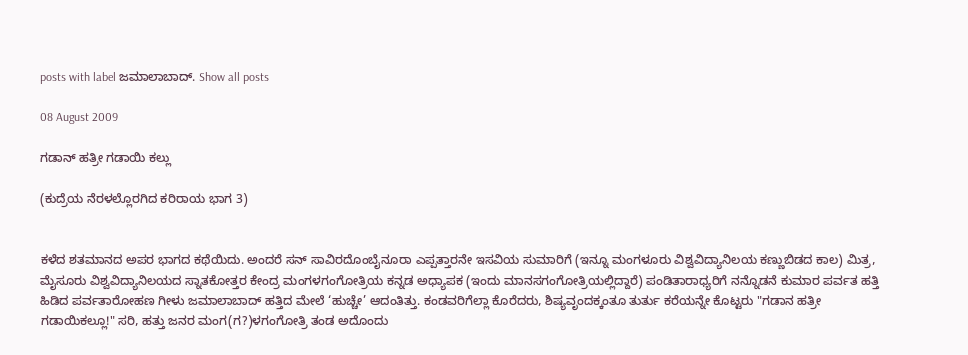posts with label ಜಮಾಲಾಬಾದ್. Show all posts

08 August 2009

ಗಡಾನ್ ಹತ್ರೀ ಗಡಾಯಿ ಕಲ್ಲು

(ಕುದ್ರೆಯ ನೆರಳಲ್ಲೊರಗಿದ ಕರಿರಾಯ ಭಾಗ 3)


ಕಳೆದ ಶತಮಾನದ ಅಪರ ಭಾಗದ ಕಥೆಯಿದು. ಅಂದರೆ ಸನ್ ಸಾವಿರದೊಂಬೈನೂರಾ ಎಪ್ಪತ್ತಾರನೇ ಇಸವಿಯ ಸುಮಾರಿಗೆ (ಇನ್ನೂ ಮಂಗಳೂರು ವಿಶ್ವವಿದ್ಯಾನಿಲಯ ಕಣ್ಣುಬಿಡದ ಕಾಲ) ಮಿತ್ರ, ಮೈಸೂರು ವಿಶ್ವವಿದ್ಯಾನಿಲಯದ ಸ್ನಾತಕೋತ್ತರ ಕೇಂದ್ರ ಮಂಗಳಗಂಗೋತ್ರಿಯ ಕನ್ನಡ ಅಧ್ಯಾಪಕ (ಇಂದು ಮಾನಸಗಂಗೋತ್ರಿಯಲ್ಲಿದ್ದಾರೆ) ಪಂಡಿತಾರಾಧ್ಯರಿಗೆ ನನ್ನೊಡನೆ ಕುಮಾರ ಪರ್ವತ ಹತ್ತಿ ಹಿಡಿದ ಪರ್ವತಾರೋಹಣ ಗೀಳು ಜಮಾಲಾಬಾದ್ ಹತ್ತಿದ ಮೇಲೆ ‘ಹುಚ್ಚೇ’ ಆದಂತಿತ್ತು. ಕಂಡವರಿಗೆಲ್ಲಾ ಕೊರೆದರು, ಶಿಷ್ಯವೃಂದಕ್ಕಂತೂ ತುರ್ತು ಕರೆಯನ್ನೇ ಕೊಟ್ಟರು "ಗಡಾನ ಹತ್ರೀ ಗಡಾಯಿಕಲ್ಲೂ!" ಸರಿ, ಹತ್ತು ಜನರ ಮಂಗ(ಗ?)ಳಗಂಗೋತ್ರಿ ತಂಡ ಅದೊಂದು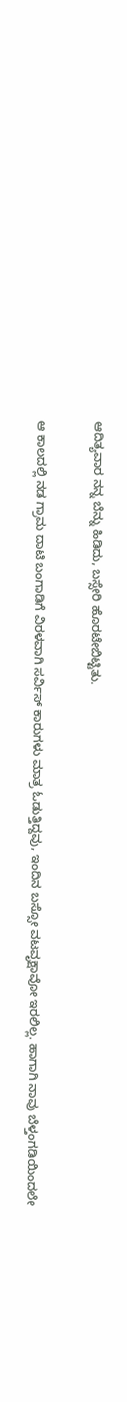ಆದಿತ್ಯವಾರ ನನ್ನ ಬೆನ್ನು ಹಿಡಿದು, ಬಸ್ಸೇರಿ ಹೊರಟೇಬಿಟ್ಟಿತು.


ಆ ಕಾಲದಲ್ಲಿ ನಡ ಗ್ರಾಮ ದಾಟಿ ಬಂಗಾಡಿಗೆ ವಿರಳವಾಗಿ ಸರ್ವಿಸ್ ಕಾರುಗಳು ಮಾತ್ರ ಓಡುತ್ತಿದ್ದವು, ಇಂದಿನ ಬಸ್ಸೋ ವಟವೃಕ್ಷಾವೋ ಇರಲಿಲ್ಲ. ಹಾಗಾಗಿ ನಾವು ಬೆಳ್ತಂಗಡಿಯಿಂದಲೇ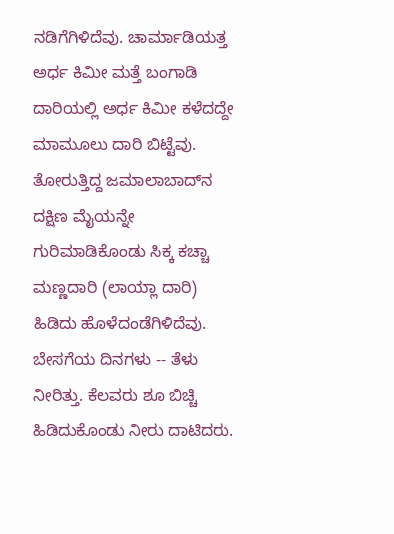ನಡಿಗೆಗಿಳಿದೆವು. ಚಾರ್ಮಾಡಿಯತ್ತ ಅರ್ಧ ಕಿಮೀ ಮತ್ತೆ ಬಂಗಾಡಿ ದಾರಿಯಲ್ಲಿ ಅರ್ಧ ಕಿಮೀ ಕಳೆದದ್ದೇ ಮಾಮೂಲು ದಾರಿ ಬಿಟ್ಟೆವು. ತೋರುತ್ತಿದ್ದ ಜಮಾಲಾಬಾದ್‌ನ ದಕ್ಷಿಣ ಮೈಯನ್ನೇ ಗುರಿಮಾಡಿಕೊಂಡು ಸಿಕ್ಕ ಕಚ್ಚಾ ಮಣ್ಣದಾರಿ (ಲಾಯ್ಲಾ ದಾರಿ) ಹಿಡಿದು ಹೊಳೆದಂಡೆಗಿಳಿದೆವು. ಬೇಸಗೆಯ ದಿನಗಳು -- ತೆಳು ನೀರಿತ್ತು. ಕೆಲವರು ಶೂ ಬಿಚ್ಚಿ ಹಿಡಿದುಕೊಂಡು ನೀರು ದಾಟಿದರು.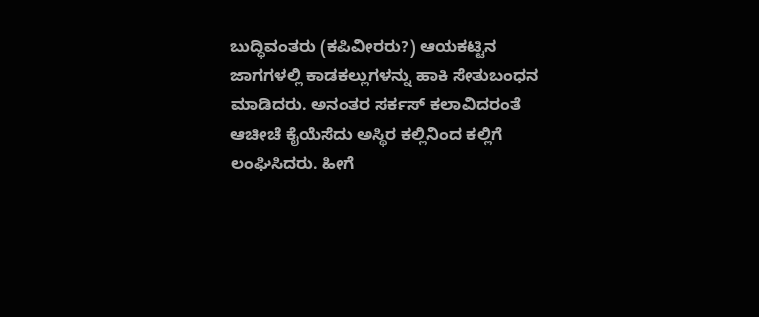ಬುದ್ಧಿವಂತರು (ಕಪಿವೀರರು?) ಆಯಕಟ್ಟಿನ ಜಾಗಗಳಲ್ಲಿ ಕಾಡಕಲ್ಲುಗಳನ್ನು ಹಾಕಿ ಸೇತುಬಂಧನ ಮಾಡಿದರು. ಅನಂತರ ಸರ್ಕಸ್ ಕಲಾವಿದರಂತೆ ಆಚೀಚೆ ಕೈಯೆಸೆದು ಅಸ್ಥಿರ ಕಲ್ಲಿನಿಂದ ಕಲ್ಲಿಗೆ ಲಂಘಿಸಿದರು. ಹೀಗೆ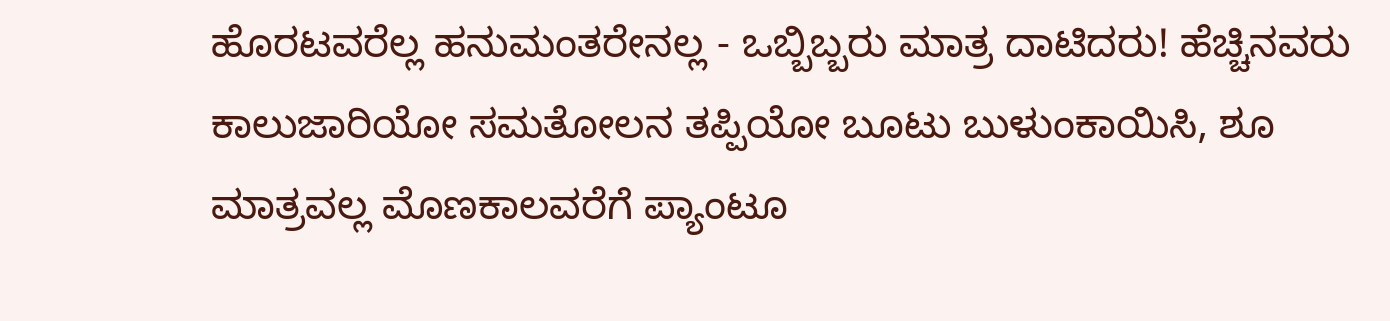ಹೊರಟವರೆಲ್ಲ ಹನುಮಂತರೇನಲ್ಲ - ಒಬ್ಬಿಬ್ಬರು ಮಾತ್ರ ದಾಟಿದರು! ಹೆಚ್ಚಿನವರು ಕಾಲುಜಾರಿಯೋ ಸಮತೋಲನ ತಪ್ಪಿಯೋ ಬೂಟು ಬುಳುಂಕಾಯಿಸಿ, ಶೂ ಮಾತ್ರವಲ್ಲ ಮೊಣಕಾಲವರೆಗೆ ಪ್ಯಾಂಟೂ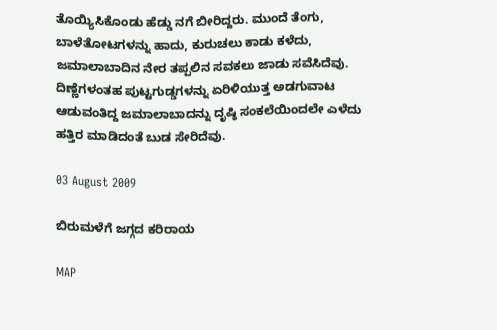ತೊಯ್ಯಿಸಿಕೊಂಡು ಹೆಡ್ಡು ನಗೆ ಬೀರಿದ್ದರು. ಮುಂದೆ ತೆಂಗು, ಬಾಳೆತೋಟಗಳನ್ನು ಹಾದು, ಕುರುಚಲು ಕಾಡು ಕಳೆದು, ಜಮಾಲಾಬಾದಿನ ನೇರ ತಪ್ಪಲಿನ ಸವಕಲು ಜಾಡು ಸವೆಸಿದೆವು. ದಿಣ್ಣೆಗಳಂತಹ ಪುಟ್ಟಗುಡ್ಡಗಳನ್ನು ಏರಿಳಿಯುತ್ತ ಅಡಗುವಾಟ ಆಡುವಂತಿದ್ದ ಜಮಾಲಾಬಾದನ್ನು ದೃಷ್ಠಿ ಸಂಕಲೆಯಿಂದಲೇ ಎಳೆದು ಹತ್ತಿರ ಮಾಡಿದಂತೆ ಬುಡ ಸೇರಿದೆವು.

03 August 2009

ಬಿರುಮಳೆಗೆ ಜಗ್ಗದ ಕರಿರಾಯ

MAP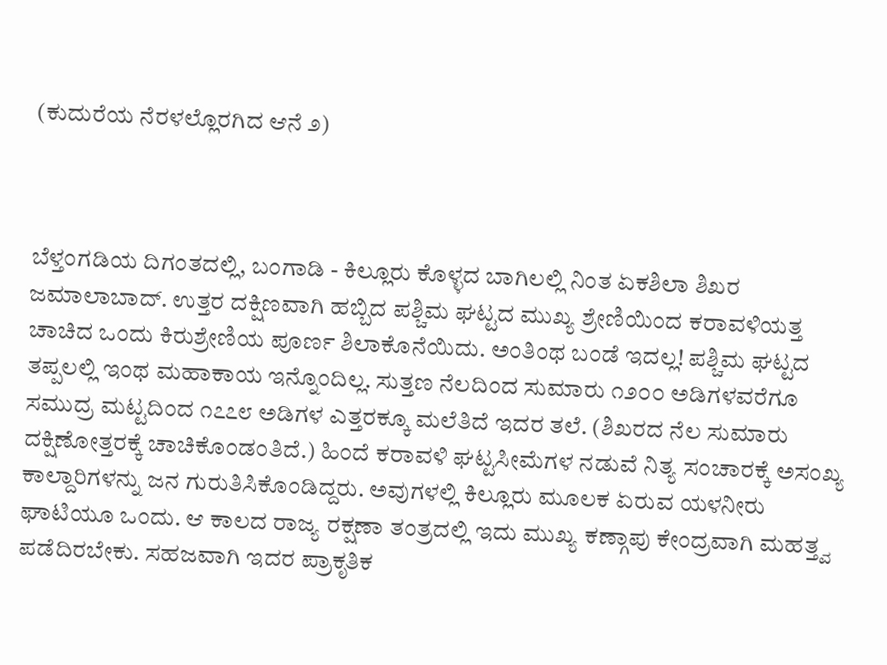(ಕುದುರೆಯ ನೆರಳಲ್ಲೊರಗಿದ ಆನೆ ೨)



ಬೆಳ್ತಂಗಡಿಯ ದಿಗಂತದಲ್ಲಿ, ಬಂಗಾಡಿ - ಕಿಲ್ಲೂರು ಕೊಳ್ಳದ ಬಾಗಿಲಲ್ಲಿ ನಿಂತ ಏಕಶಿಲಾ ಶಿಖರ ಜಮಾಲಾಬಾದ್. ಉತ್ತರ ದಕ್ಷಿಣವಾಗಿ ಹಬ್ಬಿದ ಪಶ್ಚಿಮ ಘಟ್ಟದ ಮುಖ್ಯ ಶ್ರೇಣಿಯಿಂದ ಕರಾವಳಿಯತ್ತ ಚಾಚಿದ ಒಂದು ಕಿರುಶ್ರೇಣಿಯ ಪೂರ್ಣ ಶಿಲಾಕೊನೆಯಿದು. ಅಂತಿಂಥ ಬಂಡೆ ಇದಲ್ಲ! ಪಶ್ಚಿಮ ಘಟ್ಟದ ತಪ್ಪಲಲ್ಲಿ ಇಂಥ ಮಹಾಕಾಯ ಇನ್ನೊಂದಿಲ್ಲ. ಸುತ್ತಣ ನೆಲದಿಂದ ಸುಮಾರು ೧೨೦೦ ಅಡಿಗಳವರೆಗೂ ಸಮುದ್ರ ಮಟ್ಟದಿಂದ ೧೭೭೮ ಅಡಿಗಳ ಎತ್ತರಕ್ಕೂ ಮಲೆತಿದೆ ಇದರ ತಲೆ. (ಶಿಖರದ ನೆಲ ಸುಮಾರು ದಕ್ಷಿಣೋತ್ತರಕ್ಕೆ ಚಾಚಿಕೊಂಡಂತಿದೆ.) ಹಿಂದೆ ಕರಾವಳಿ ಘಟ್ಟಸೀಮೆಗಳ ನಡುವೆ ನಿತ್ಯ ಸಂಚಾರಕ್ಕೆ ಅಸಂಖ್ಯ ಕಾಲ್ದಾರಿಗಳನ್ನು ಜನ ಗುರುತಿಸಿಕೊಂಡಿದ್ದರು. ಅವುಗಳಲ್ಲಿ ಕಿಲ್ಲೂರು ಮೂಲಕ ಏರುವ ಯಳನೀರು ಘಾಟಿಯೂ ಒಂದು. ಆ ಕಾಲದ ರಾಜ್ಯ ರಕ್ಷಣಾ ತಂತ್ರದಲ್ಲಿ ಇದು ಮುಖ್ಯ ಕಣ್ಗಾಪು ಕೇಂದ್ರವಾಗಿ ಮಹತ್ತ್ವ ಪಡೆದಿರಬೇಕು. ಸಹಜವಾಗಿ ಇದರ ಪ್ರಾಕೃತಿಕ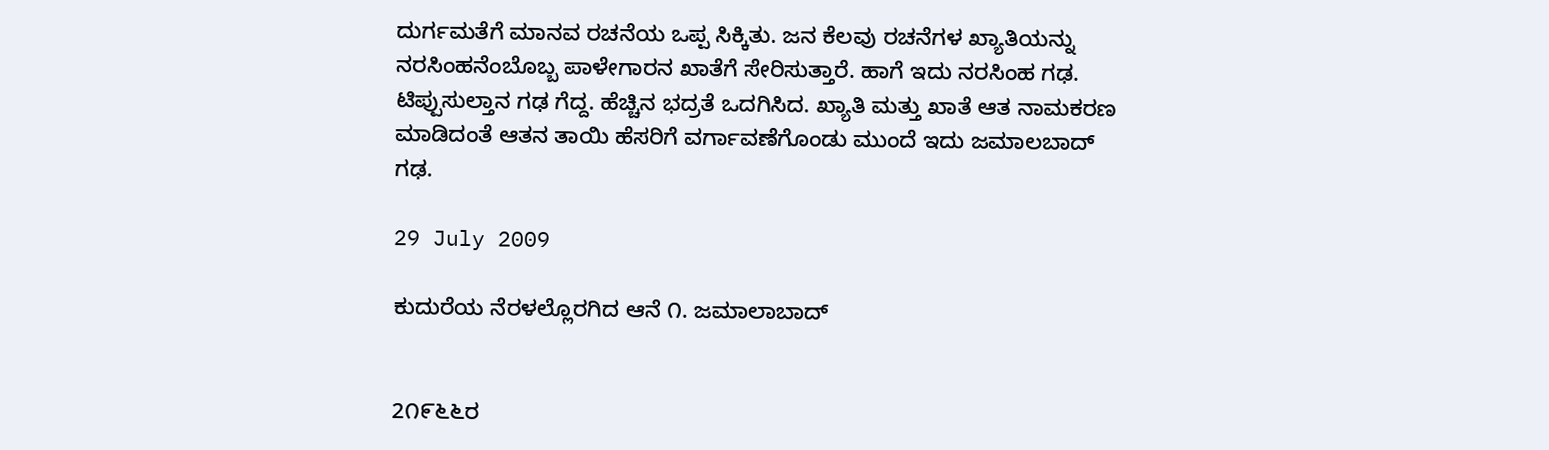ದುರ್ಗಮತೆಗೆ ಮಾನವ ರಚನೆಯ ಒಪ್ಪ ಸಿಕ್ಕಿತು. ಜನ ಕೆಲವು ರಚನೆಗಳ ಖ್ಯಾತಿಯನ್ನು ನರಸಿಂಹನೆಂಬೊಬ್ಬ ಪಾಳೇಗಾರನ ಖಾತೆಗೆ ಸೇರಿಸುತ್ತಾರೆ. ಹಾಗೆ ಇದು ನರಸಿಂಹ ಗಢ. ಟಿಪ್ಪುಸುಲ್ತಾನ ಗಢ ಗೆದ್ದ. ಹೆಚ್ಚಿನ ಭದ್ರತೆ ಒದಗಿಸಿದ. ಖ್ಯಾತಿ ಮತ್ತು ಖಾತೆ ಆತ ನಾಮಕರಣ ಮಾಡಿದಂತೆ ಆತನ ತಾಯಿ ಹೆಸರಿಗೆ ವರ್ಗಾವಣೆಗೊಂಡು ಮುಂದೆ ಇದು ಜಮಾಲಬಾದ್ ಗಢ.

29 July 2009

ಕುದುರೆಯ ನೆರಳಲ್ಲೊರಗಿದ ಆನೆ ೧. ಜಮಾಲಾಬಾದ್


2೧೯೬೬ರ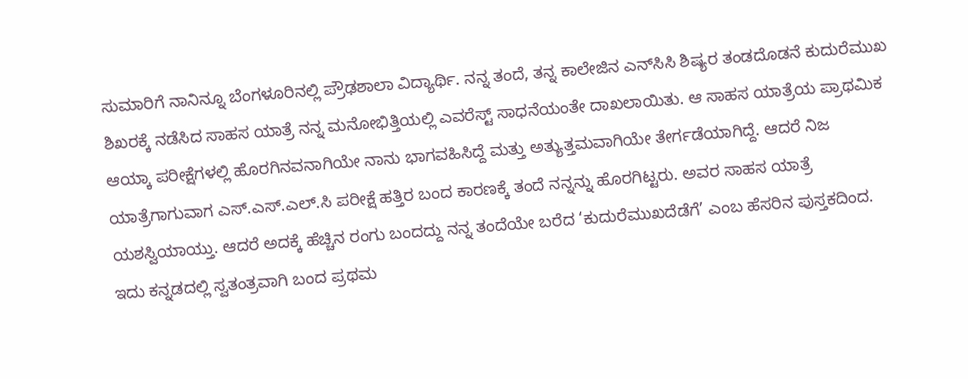ಸುಮಾರಿಗೆ ನಾನಿನ್ನೂ ಬೆಂಗಳೂರಿನಲ್ಲಿ ಪ್ರೌಢಶಾಲಾ ವಿದ್ಯಾರ್ಥಿ. ನನ್ನ ತಂದೆ, ತನ್ನ ಕಾಲೇಜಿನ ಎನ್‌ಸಿಸಿ ಶಿಷ್ಯರ ತಂಡದೊಡನೆ ಕುದುರೆಮುಖ ಶಿಖರಕ್ಕೆ ನಡೆಸಿದ ಸಾಹಸ ಯಾತ್ರೆ ನನ್ನ ಮನೋಭಿತ್ತಿಯಲ್ಲಿ ಎವರೆಸ್ಟ್ ಸಾಧನೆಯಂತೇ ದಾಖಲಾಯಿತು. ಆ ಸಾಹಸ ಯಾತ್ರೆಯ ಪ್ರಾಥಮಿಕ ಆಯ್ಕಾ ಪರೀಕ್ಷೆಗಳಲ್ಲಿ ಹೊರಗಿನವನಾಗಿಯೇ ನಾನು ಭಾಗವಹಿಸಿದ್ದೆ ಮತ್ತು ಅತ್ಯುತ್ತಮವಾಗಿಯೇ ತೇರ್ಗಡೆಯಾಗಿದ್ದೆ. ಆದರೆ ನಿಜ ಯಾತ್ರೆಗಾಗುವಾಗ ಎಸ್.ಎಸ್.ಎಲ್.ಸಿ ಪರೀಕ್ಷೆ ಹತ್ತಿರ ಬಂದ ಕಾರಣಕ್ಕೆ ತಂದೆ ನನ್ನನ್ನು ಹೊರಗಿಟ್ಟರು. ಅವರ ಸಾಹಸ ಯಾತ್ರೆ ಯಶಸ್ವಿಯಾಯ್ತು. ಆದರೆ ಅದಕ್ಕೆ ಹೆಚ್ಚಿನ ರಂಗು ಬಂದದ್ದು ನನ್ನ ತಂದೆಯೇ ಬರೆದ ‘ಕುದುರೆಮುಖದೆಡೆಗೆ’ ಎಂಬ ಹೆಸರಿನ ಪುಸ್ತಕದಿಂದ. ಇದು ಕನ್ನಡದಲ್ಲಿ ಸ್ವತಂತ್ರವಾಗಿ ಬಂದ ಪ್ರಥಮ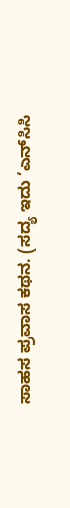ಸಾಹಸ ಪ್ರವಾಸ ಕಥನ. (ಸದ್ಯ ಇದು ‘ಎನ್‌ಸಿಸಿ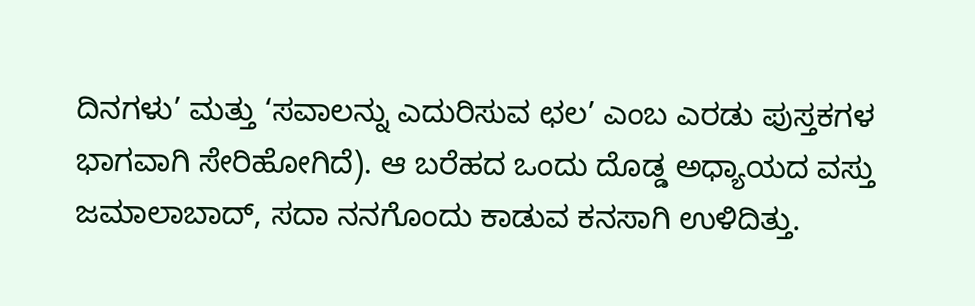ದಿನಗಳು’ ಮತ್ತು ‘ಸವಾಲನ್ನು ಎದುರಿಸುವ ಛಲ’ ಎಂಬ ಎರಡು ಪುಸ್ತಕಗಳ ಭಾಗವಾಗಿ ಸೇರಿಹೋಗಿದೆ). ಆ ಬರೆಹದ ಒಂದು ದೊಡ್ಡ ಅಧ್ಯಾಯದ ವಸ್ತು ಜಮಾಲಾಬಾದ್, ಸದಾ ನನಗೊಂದು ಕಾಡುವ ಕನಸಾಗಿ ಉಳಿದಿತ್ತು.